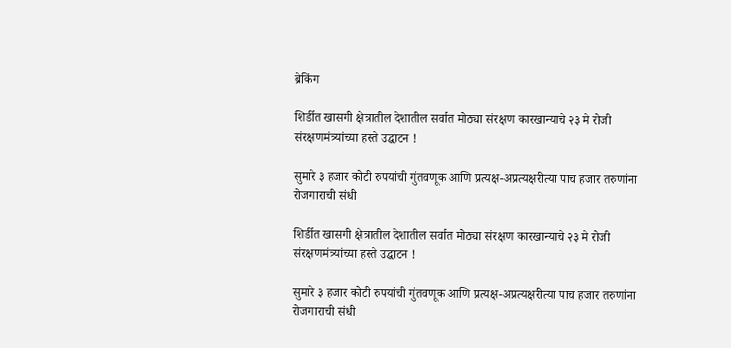ब्रेकिंग

शिर्डीत खासगी क्षेत्रातील देशातील सर्वात मोठ्या संरक्षण कारखान्याचे २३ मे रोजी संरक्षणमंत्र्यांच्या हस्ते उद्घाटन !

सुमारे ३ हजार कोटी रुपयांची गुंतवणूक आणि प्रत्यक्ष-अप्रत्यक्षरीत्या पाच हजार तरुणांना रोजगाराची संधी

शिर्डीत खासगी क्षेत्रातील देशातील सर्वात मोठ्या संरक्षण कारखान्याचे २३ मे रोजी संरक्षणमंत्र्यांच्या हस्ते उद्घाटन !

सुमारे ३ हजार कोटी रुपयांची गुंतवणूक आणि प्रत्यक्ष-अप्रत्यक्षरीत्या पाच हजार तरुणांना रोजगाराची संधी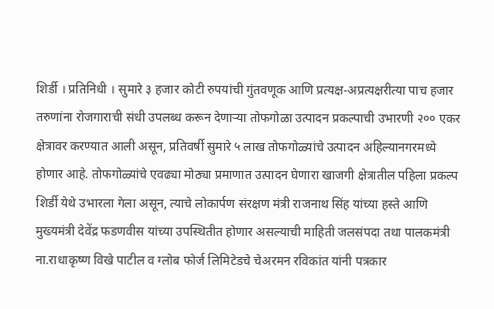शिर्डी । प्रतिनिधी । सुमारे ३ हजार कोटी रुपयांची गुंतवणूक आणि प्रत्यक्ष-अप्रत्यक्षरीत्या पाच हजार तरुणांना रोजगाराची संधी उपलब्ध करून देणाऱ्या तोफगोळा उत्पादन प्रकल्पाची उभारणी २०० एकर क्षेत्रावर करण्यात आली असून, प्रतिवर्षी सुमारे ५ लाख तोफगोळ्यांचे उत्पादन अहिल्यानगरमध्ये होणार आहे. तोफगोळ्यांचे एवढ्या मोठ्या प्रमाणात उत्पादन घेणारा खाजगी क्षेत्रातील पहिला प्रकल्प शिर्डी येथे उभारला गेला असून, त्याचे लोकार्पण संरक्षण मंत्री राजनाथ सिंह यांच्या हस्ते आणि मुख्यमंत्री देवेंद्र फडणवीस यांच्या उपस्थितीत होणार असल्याची माहिती जलसंपदा तथा पालकमंत्री ना.राधाकृष्ण विखे पाटील व ग्लोब फोर्ज लिमिटेडचे चेअरमन रविकांत यांनी पत्रकार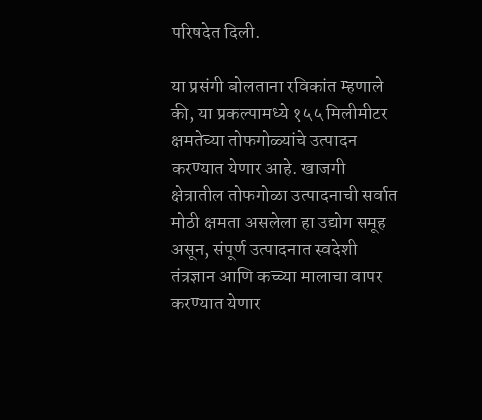परिषदेत दिली.

या प्रसंगी बोलताना रविकांत म्हणाले की, या प्रकल्पामध्ये १५५ मिलीमीटर क्षमतेच्या तोफगोळ्यांचे उत्पादन करण्यात येणार आहे. खाजगी क्षेत्रातील तोफगोळा उत्पादनाची सर्वात मोठी क्षमता असलेला हा उद्योग समूह असून, संपूर्ण उत्पादनात स्वदेशी तंत्रज्ञान आणि कच्च्या मालाचा वापर करण्यात येणार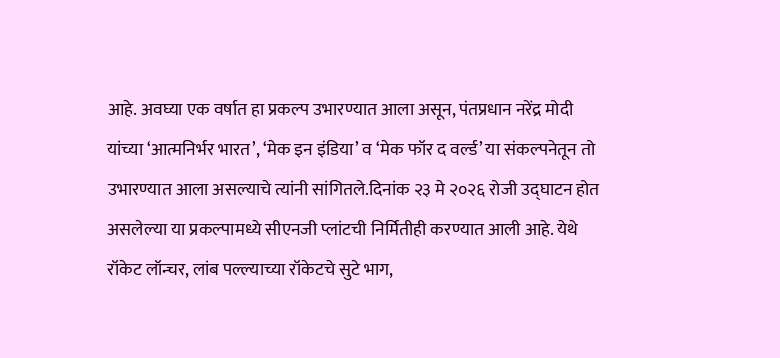आहे. अवघ्या एक वर्षात हा प्रकल्प उभारण्यात आला असून, पंतप्रधान नरेंद्र मोदी यांच्या ‘आत्मनिर्भर भारत’, ‘मेक इन इंडिया’ व ‘मेक फॉर द वर्ल्ड’ या संकल्पनेतून तो उभारण्यात आला असल्याचे त्यांनी सांगितले.दिनांक २३ मे २०२६ रोजी उद्घाटन होत असलेल्या या प्रकल्पामध्ये सीएनजी प्लांटची निर्मितीही करण्यात आली आहे. येथे रॉकेट लॉन्चर, लांब पल्ल्याच्या रॉकेटचे सुटे भाग,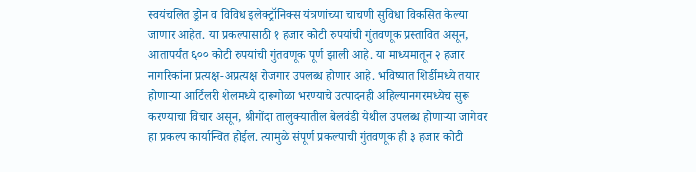स्वयंचलित ड्रोन व विविध इलेक्ट्रॉनिक्स यंत्रणांच्या चाचणी सुविधा विकसित केल्या जाणार आहेत. या प्रकल्पासाठी १ हजार कोटी रुपयांची गुंतवणूक प्रस्तावित असून, आतापर्यंत ६०० कोटी रुपयांची गुंतवणूक पूर्ण झाली आहे. या माध्यमातून २ हजार नागरिकांना प्रत्यक्ष-अप्रत्यक्ष रोजगार उपलब्ध होणार आहे. भविष्यात शिर्डीमध्ये तयार होणाऱ्या आर्टिलरी शेलमध्ये दारूगोळा भरण्याचे उत्पादनही अहिल्यानगरमध्येच सुरू करण्याचा विचार असून, श्रीगोंदा तालुक्यातील बेलवंडी येथील उपलब्ध होणाऱ्या जागेवर हा प्रकल्प कार्यान्वित होईल. त्यामुळे संपूर्ण प्रकल्पाची गुंतवणूक ही ३ हजार कोटी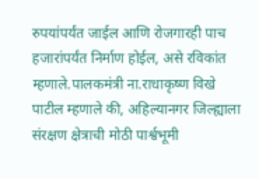रुपयांपर्यंत जाईल आणि रोजगारही पाच हजारांपर्यंत निर्माण होईल, असे रविकांत म्हणाले.पालकमंत्री ना.राधाकृष्ण विखे पाटील म्हणाले की, अहिल्यानगर जिल्ह्याला संरक्षण क्षेत्राची मोठी पार्श्वभूमी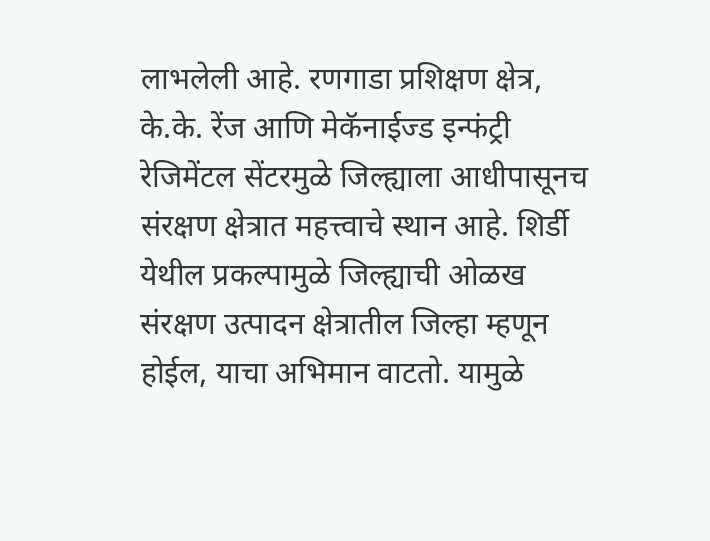लाभलेली आहे. रणगाडा प्रशिक्षण क्षेत्र, के.के. रेंज आणि मेकॅनाईज्ड इन्फंट्री रेजिमेंटल सेंटरमुळे जिल्ह्याला आधीपासूनच संरक्षण क्षेत्रात महत्त्वाचे स्थान आहे. शिर्डी येथील प्रकल्पामुळे जिल्ह्याची ओळख संरक्षण उत्पादन क्षेत्रातील जिल्हा म्हणून होईल, याचा अभिमान वाटतो. यामुळे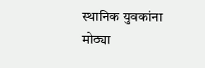स्थानिक युवकांना मोठ्या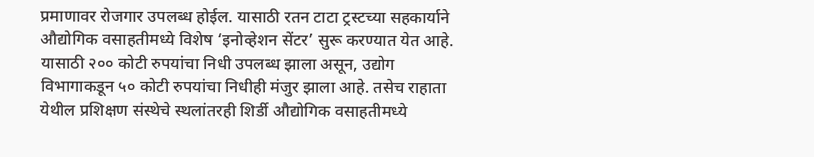प्रमाणावर रोजगार उपलब्ध होईल. यासाठी रतन टाटा ट्रस्टच्या सहकार्याने औद्योगिक वसाहतीमध्ये विशेष ‘इनोव्हेशन सेंटर’ सुरू करण्यात येत आहे. यासाठी २०० कोटी रुपयांचा निधी उपलब्ध झाला असून, उद्योग विभागाकडून ५० कोटी रुपयांचा निधीही मंजुर झाला आहे. तसेच राहाता येथील प्रशिक्षण संस्थेचे स्थलांतरही शिर्डी औद्योगिक वसाहतीमध्ये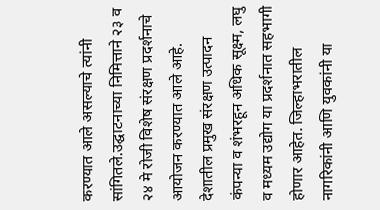करण्यात आले असल्याचे त्यांनी सांगितले.उद्घाटनाच्या निमित्ताने २३ व २४ मे रोजी विशेष संरक्षण प्रदर्शनाचे आयोजन करण्यात आले आहे. देशातील प्रमुख संरक्षण उत्पादन कंपन्या व शंभरहून अधिक सूक्ष्म, लघु व मध्यम उद्योग या प्रदर्शनात सहभागी होणार आहेत. जिल्हाभरातील नागरिकांनी आणि युवकांनी या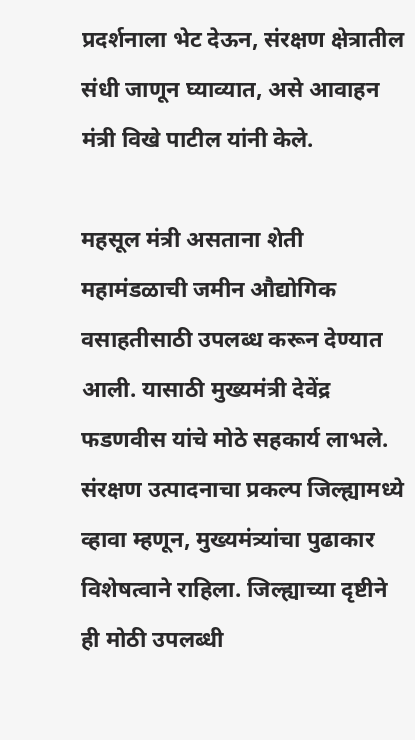प्रदर्शनाला भेट देऊन, संरक्षण क्षेत्रातील संधी जाणून घ्याव्यात, असे आवाहन मंत्री विखे पाटील यांनी केले.

महसूल मंत्री असताना शेती महामंडळाची जमीन औद्योगिक वसाहतीसाठी उपलब्ध करून देण्यात आली. यासाठी मुख्यमंत्री देवेंद्र फडणवीस यांचे मोठे सहकार्य लाभले. संरक्षण उत्पादनाचा प्रकल्प जिल्ह्यामध्ये व्हावा म्हणून, मुख्यमंत्र्यांचा पुढाकार विशेषत्वाने राहिला. जिल्ह्याच्या दृष्टीने ही मोठी उपलब्धी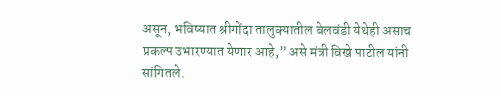असून, भविष्यात श्रीगोंदा तालुक्यातील बेलवंडी येथेही असाच प्रकल्प उभारण्यात येणार आहे,” असे मंत्री विखे पाटील यांनी सांगितले.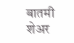बातमी शेअर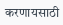करणायसाठी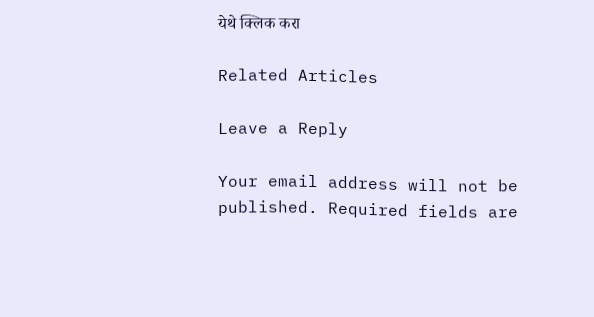येथे क्लिक करा

Related Articles

Leave a Reply

Your email address will not be published. Required fields are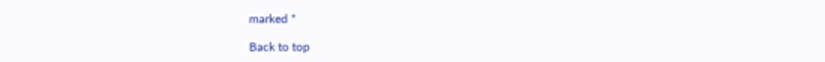marked *

Back to top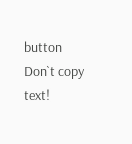button
Don`t copy text!